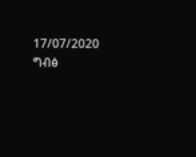17/07/2020
ግብፅ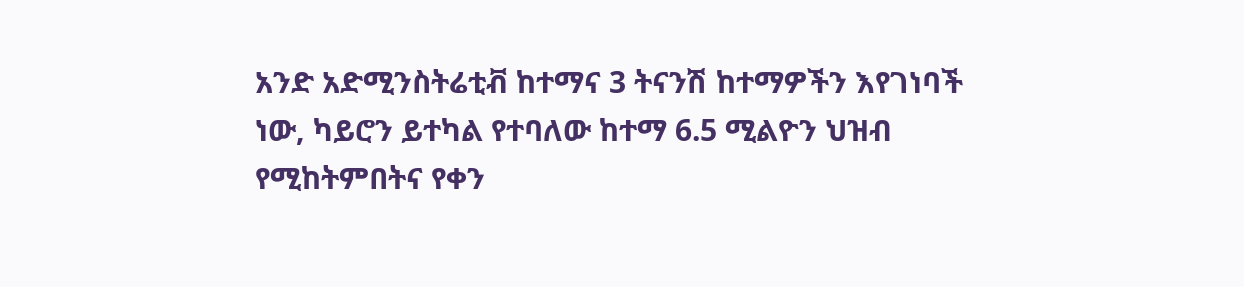አንድ አድሚንስትሬቲቭ ከተማና 3 ትናንሽ ከተማዎችን እየገነባች ነው, ካይሮን ይተካል የተባለው ከተማ 6.5 ሚልዮን ህዝብ የሚከትምበትና የቀን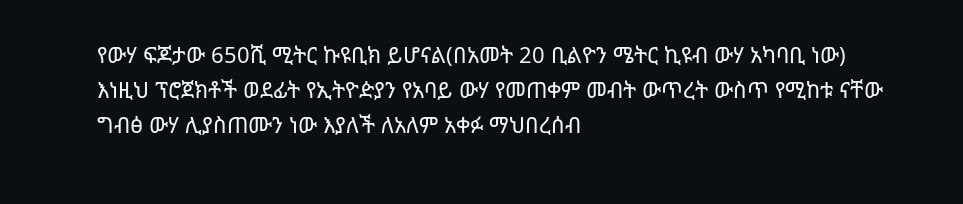የውሃ ፍጆታው 650ሺ ሚትር ኩዩቢክ ይሆናል(በአመት 20 ቢልዮን ሜትር ኪዩብ ውሃ አካባቢ ነው)
እነዚህ ፕሮጀክቶች ወደፊት የኢትዮዽያን የአባይ ውሃ የመጠቀም መብት ውጥረት ውስጥ የሚከቱ ናቸው
ግብፅ ውሃ ሊያስጠሙን ነው እያለች ለአለም አቀፉ ማህበረሰብ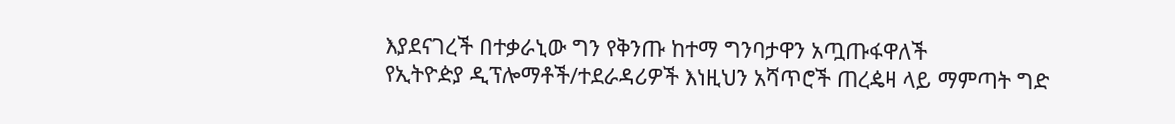እያደናገረች በተቃራኒው ግን የቅንጡ ከተማ ግንባታዋን አጧጡፋዋለች
የኢትዮዽያ ዲፕሎማቶች/ተደራዳሪዎች እነዚህን አሻጥሮች ጠረዼዛ ላይ ማምጣት ግድ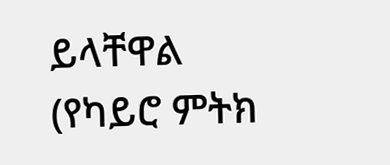ይላቸዋል
(የካይሮ ምትክ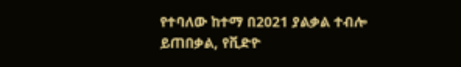የተባለው ከተማ በ2021 ያልቃል ተብሎ ይጠበቃል, የቪድዮ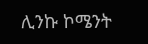ሊንኩ ኮሜንት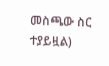መስጫው ስር ተያይዟል)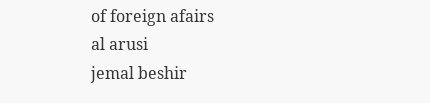of foreign afairs
al arusi
jemal beshir